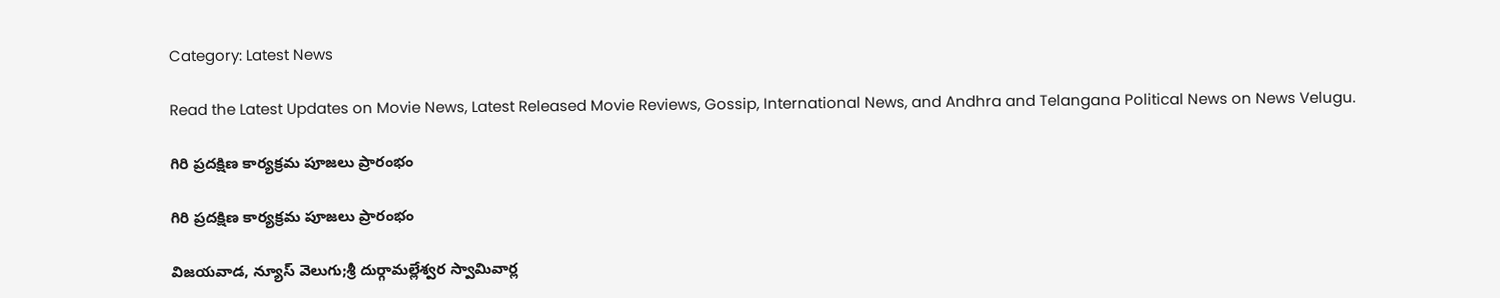Category: Latest News

Read the Latest Updates on Movie News, Latest Released Movie Reviews, Gossip, International News, and Andhra and Telangana Political News on News Velugu.

గిరి ప్రదక్షిణ కార్యక్రమ పూజలు ప్రారంభం

గిరి ప్రదక్షిణ కార్యక్రమ పూజలు ప్రారంభం

విజయవాడ, న్యూస్ వెలుగు;శ్రీ దుర్గామల్లేశ్వర స్వామివార్ల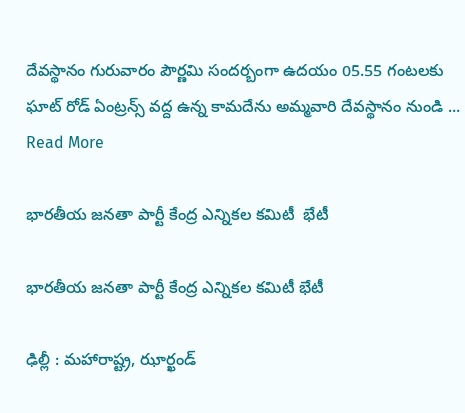దేవస్థానం గురువారం పౌర్ణమి సందర్బంగా ఉదయం 05.55 గంటలకు ఘాట్ రోడ్ ఏంట్రన్స్ వద్ద ఉన్న కామదేను అమ్మవారి దేవస్థానం నుండి ... Read More

భార‌తీయ జ‌న‌తా పార్టీ కేంద్ర‌ ఎన్నిక‌ల క‌మిటీ  భేటీ

భార‌తీయ జ‌న‌తా పార్టీ కేంద్ర‌ ఎన్నిక‌ల క‌మిటీ భేటీ

ఢిల్లీ : మ‌హారాష్ట్ర‌, ఝార్ఖండ్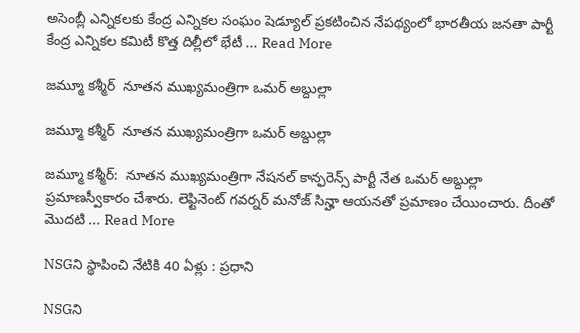అసెంబ్లీ ఎన్నిక‌ల‌కు కేంద్ర ఎన్నిక‌ల సంఘం షెడ్యూల్ ప్ర‌క‌టించిన నేప‌థ్యంలో భార‌తీయ జ‌న‌తా పార్టీ కేంద్ర‌ ఎన్నిక‌ల క‌మిటీ కొత్త దిల్లీలో భేటీ ... Read More

జమ్మూ కశ్మీర్  నూతన ముఖ్యమంత్రిగా ఒమర్ అబ్దుల్లా

జమ్మూ కశ్మీర్  నూతన ముఖ్యమంత్రిగా ఒమర్ అబ్దుల్లా

జమ్మూ కశ్మీర్:  నూతన ముఖ్యమంత్రిగా నేష‌న‌ల్ కాన్ఫ‌రెన్స్ పార్టీ నేత‌ ఒమర్ అబ్దుల్లా ప్రమాణస్వీకారం చేశారు. లెఫ్టినెంట్ గవర్నర్ మనోజ్‌ సిన్హా ఆయనతో ప్రమాణం చేయించారు. దీంతో మొదటి ... Read More

NSGని స్థాపించి నేటికి 40 ఏళ్లు : ప్రధాని

NSGని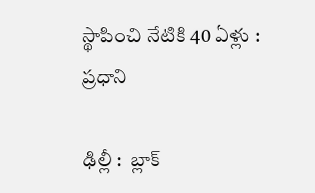స్థాపించి నేటికి 40 ఏళ్లు : ప్రధాని

ఢిల్లీ :  బ్లాక్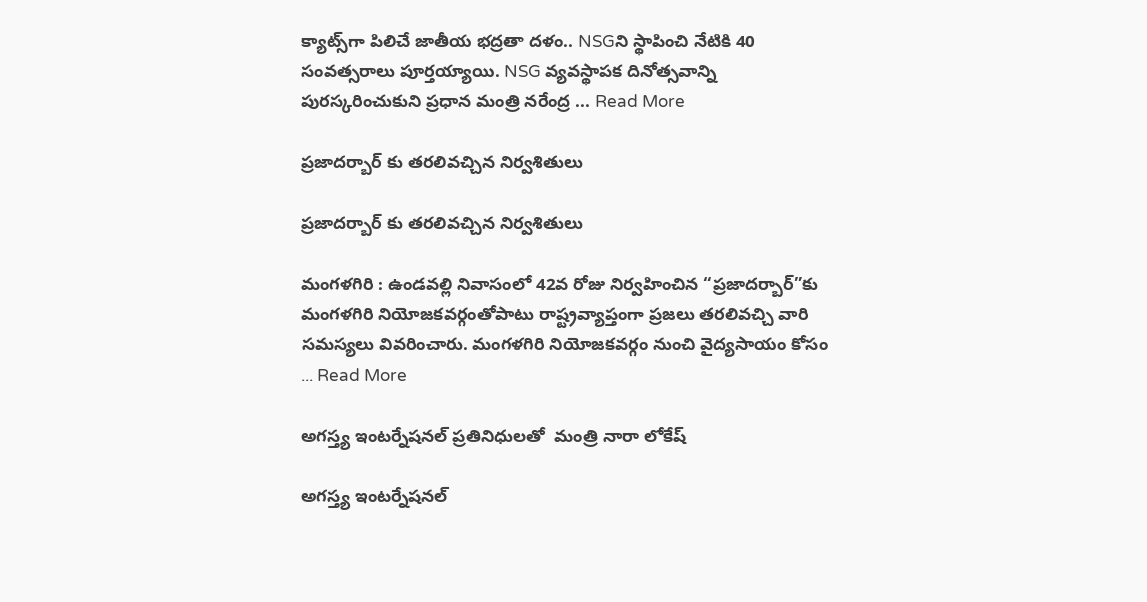క్యాట్స్‌గా పిలిచే జాతీయ భ‌ద్ర‌తా ద‌ళం.. NSGని స్థాపించి నేటికి 40 సంవ‌త్స‌రాలు పూర్త‌య్యాయి. NSG వ్య‌వ‌స్థాప‌క దినోత్స‌వాన్ని పుర‌స్క‌రించుకుని ప్ర‌ధాన మంత్రి న‌రేంద్ర ... Read More

ప్రజాదర్బార్ కు తరలివచ్చిన నిర్వశితులు

ప్రజాదర్బార్ కు తరలివచ్చిన నిర్వశితులు

మంగళగిరి : ఉండ‌వ‌ల్లి నివాసంలో 42వ రోజు నిర్వహించిన “ప్రజాదర్బార్”కు మంగ‌ళ‌గిరి నియోజ‌క‌వ‌ర్గంతోపాటు రాష్ట్ర‌వ్యాప్తంగా ప్ర‌జ‌లు త‌ర‌లివ‌చ్చి వారి స‌మ‌స్య‌లు వివ‌రించారు. మంగ‌ళ‌గిరి నియోజ‌క‌వ‌ర్గం నుంచి వైద్య‌సాయం కోసం ... Read More

అగస్త్య ఇంటర్నేషనల్ ప్రతినిధులతో  మంత్రి నారా లోకేష్

అగస్త్య ఇంటర్నేషనల్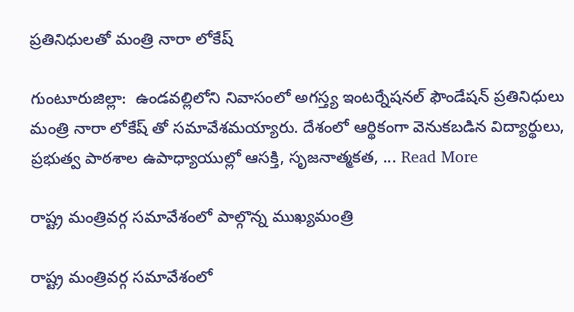ప్రతినిధులతో మంత్రి నారా లోకేష్

గుంటూరుజిల్లా:  ఉండవల్లిలోని నివాసంలో అగస్త్య ఇంటర్నేషనల్ ఫౌండేషన్ ప్రతినిధులు మంత్రి నారా లోకేష్ తో సమావేశమయ్యారు. దేశంలో ఆర్థికంగా వెనుకబడిన విద్యార్థులు, ప్రభుత్వ పాఠశాల ఉపాధ్యాయుల్లో ఆసక్తి, సృజనాత్మకత, ... Read More

రాష్ట్ర మంత్రివర్గ సమావేశంలో పాల్గొన్న ముఖ్యమంత్రి

రాష్ట్ర మంత్రివర్గ సమావేశంలో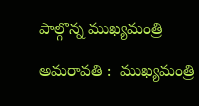పాల్గొన్న ముఖ్యమంత్రి

అమరావతి :  ముఖ్యమంత్రి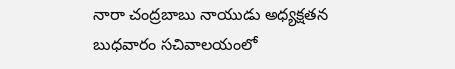నారా చంద్రబాబు నాయుడు అధ్యక్షతన బుధవారం సచివాలయంలో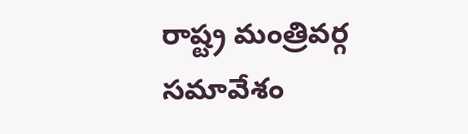రాష్ట్ర మంత్రివర్గ సమావేశం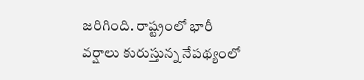జరిగింది. రాష్ట్రంలో భారీ వర్షాలు కురుస్తున్న నేపథ్యంలో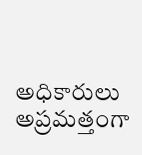అధికారులు అప్రమత్తంగా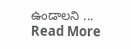ఉండాలని ... Read More